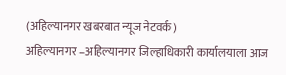(अहिल्यानगर खबरबात न्यूज नेटवर्क)
अहिल्यानगर –अहिल्यानगर जिल्हाधिकारी कार्यालयाला आज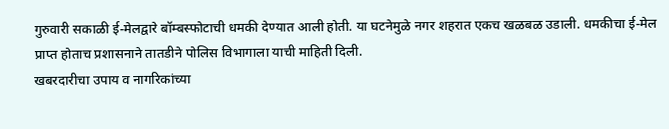गुरुवारी सकाळी ई-मेलद्वारे बॉम्बस्फोटाची धमकी देण्यात आली होती. या घटनेमुळे नगर शहरात एकच खळबळ उडाली. धमकीचा ई-मेल प्राप्त होताच प्रशासनाने तातडीने पोलिस विभागाला याची माहिती दिली.
खबरदारीचा उपाय व नागरिकांच्या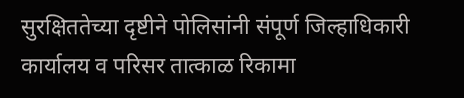सुरक्षिततेच्या दृष्टीने पोलिसांनी संपूर्ण जिल्हाधिकारी कार्यालय व परिसर तात्काळ रिकामा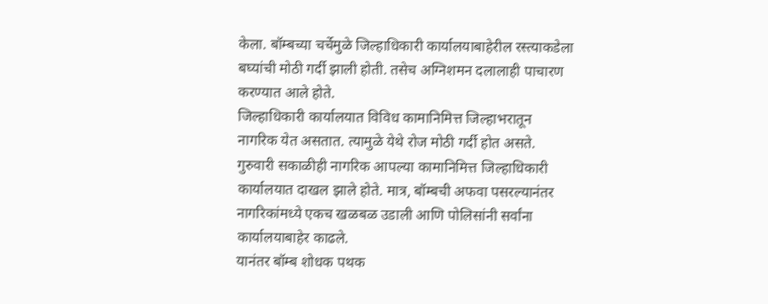केला. बॉम्बच्या चर्चेमुळे जिल्हाधिकारी कार्यालयाबाहेरील रस्त्याकडेला बघ्यांची मोठी गर्दी झाली होती. तसेच अग्निशमन दलालाही पाचारण करण्यात आले होते.
जिल्हाधिकारी कार्यालयात विविध कामानिमित्त जिल्हाभरातून नागरिक येत असतात. त्यामुळे येथे रोज मोठी गर्दी होत असते. गुरुवारी सकाळीही नागरिक आपल्या कामानिमित्त जिल्हाधिकारी कार्यालयात दाखल झाले होते. मात्र, बॉम्बची अफवा पसरल्यानंतर नागरिकांमध्ये एकच खळबळ उडाली आणि पोलिसांनी सर्वांना कार्यालयाबाहेर काढले.
यानंतर बॉम्ब शोधक पथक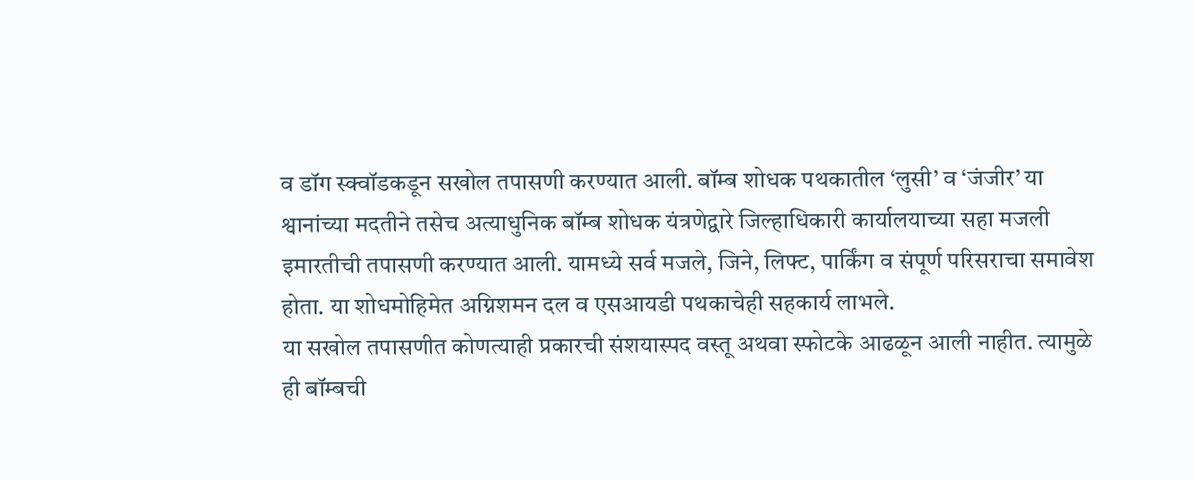व डॉग स्क्वॉडकडून सखोल तपासणी करण्यात आली. बॉम्ब शोधक पथकातील ‘लुसी’ व ‘जंजीर’ या श्वानांच्या मदतीने तसेच अत्याधुनिक बॉम्ब शोधक यंत्रणेद्वारे जिल्हाधिकारी कार्यालयाच्या सहा मजली इमारतीची तपासणी करण्यात आली. यामध्ये सर्व मजले, जिने, लिफ्ट, पार्किंग व संपूर्ण परिसराचा समावेश होता. या शोधमोहिमेत अग्निशमन दल व एसआयडी पथकाचेही सहकार्य लाभले.
या सखोल तपासणीत कोणत्याही प्रकारची संशयास्पद वस्तू अथवा स्फोटके आढळून आली नाहीत. त्यामुळे ही बॉम्बची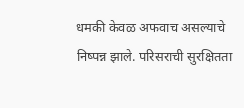धमकी केवळ अफवाच असल्याचे निष्पन्न झाले. परिसराची सुरक्षितता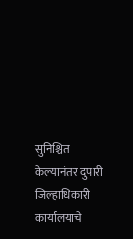सुनिश्चित केल्यानंतर दुपारी जिल्हाधिकारी कार्यालयाचे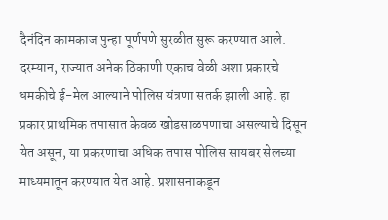दैनंदिन कामकाज पुन्हा पूर्णपणे सुरळीत सुरू करण्यात आले.
दरम्यान, राज्यात अनेक ठिकाणी एकाच वेळी अशा प्रकारचे धमकीचे ई-मेल आल्याने पोलिस यंत्रणा सतर्क झाली आहे. हा प्रकार प्राथमिक तपासात केवळ खोडसाळपणाचा असल्याचे दिसून येत असून, या प्रकरणाचा अधिक तपास पोलिस सायबर सेलच्या माध्यमातून करण्यात येत आहे. प्रशासनाकडून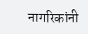नागरिकांनी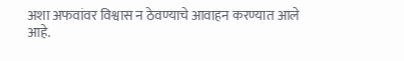अशा अफवांवर विश्वास न ठेवण्याचे आवाहन करण्यात आले आहे.